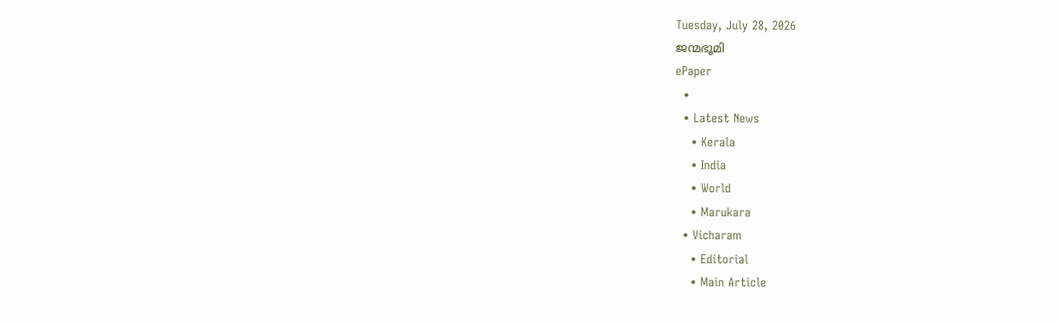Tuesday, July 28, 2026
ജന്മഭൂമി
ePaper
  •
  • Latest News
    • Kerala
    • India
    • World
    • Marukara
  • Vicharam
    • Editorial
    • Main Article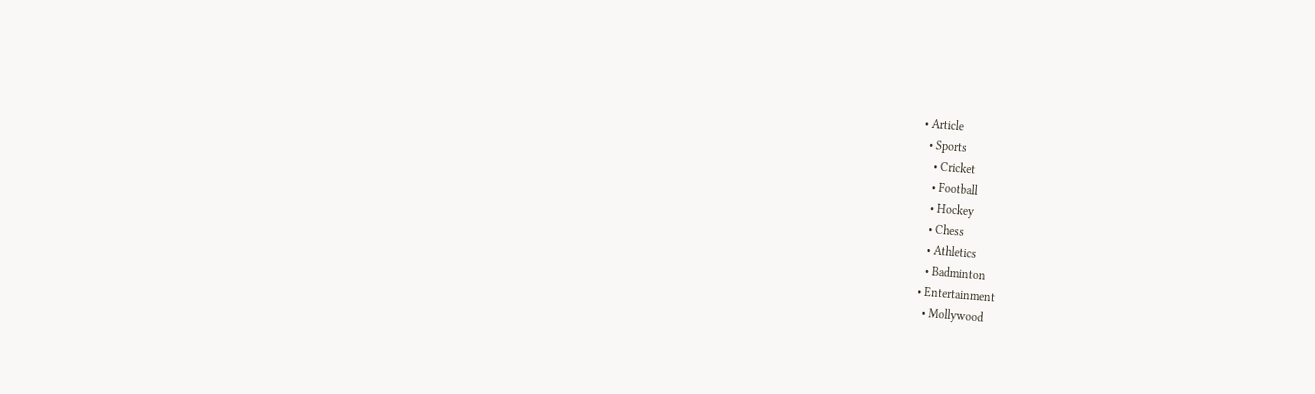• Article
  • Sports
    • Cricket
    • Football
    • Hockey
    • Chess
    • Athletics
    • Badminton
  • Entertainment
    • Mollywood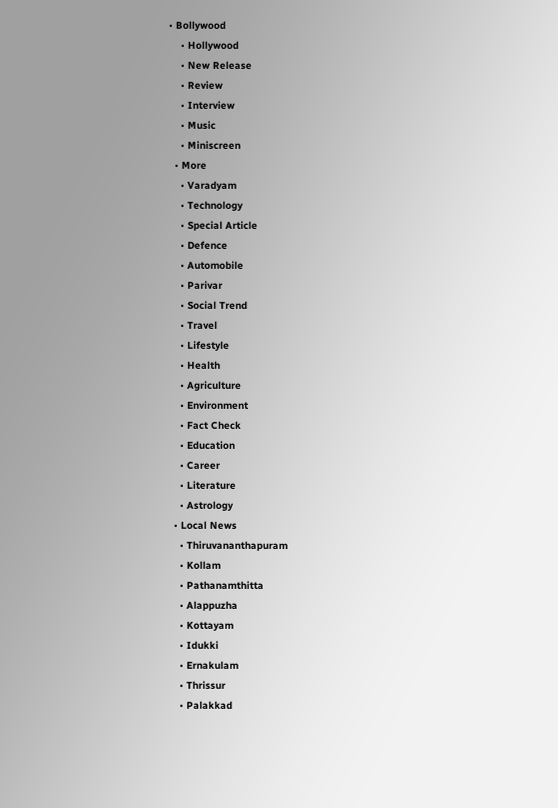• Bollywood
    • Hollywood
    • New Release
    • Review
    • Interview
    • Music
    • Miniscreen
  • More
    • Varadyam
    • Technology
    • Special Article
    • Defence
    • Automobile
    • Parivar
    • Social Trend
    • Travel
    • Lifestyle
    • Health
    • Agriculture
    • Environment
    • Fact Check
    • Education
    • Career
    • Literature
    • Astrology
  • Local News
    • Thiruvananthapuram
    • Kollam
    • Pathanamthitta
    • Alappuzha
    • Kottayam
    • Idukki
    • Ernakulam
    • Thrissur
    • Palakkad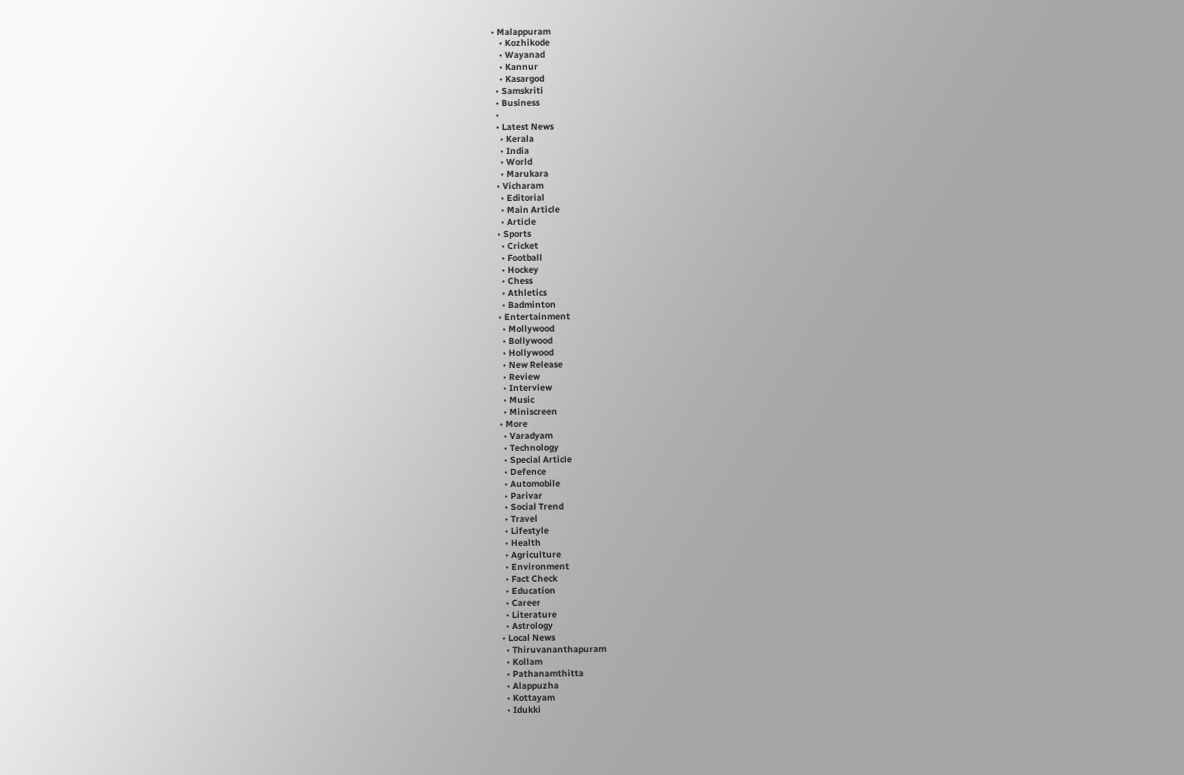• Malappuram
    • Kozhikode
    • Wayanad
    • Kannur
    • Kasargod
  • Samskriti
  • Business
  •
  • Latest News
    • Kerala
    • India
    • World
    • Marukara
  • Vicharam
    • Editorial
    • Main Article
    • Article
  • Sports
    • Cricket
    • Football
    • Hockey
    • Chess
    • Athletics
    • Badminton
  • Entertainment
    • Mollywood
    • Bollywood
    • Hollywood
    • New Release
    • Review
    • Interview
    • Music
    • Miniscreen
  • More
    • Varadyam
    • Technology
    • Special Article
    • Defence
    • Automobile
    • Parivar
    • Social Trend
    • Travel
    • Lifestyle
    • Health
    • Agriculture
    • Environment
    • Fact Check
    • Education
    • Career
    • Literature
    • Astrology
  • Local News
    • Thiruvananthapuram
    • Kollam
    • Pathanamthitta
    • Alappuzha
    • Kottayam
    • Idukki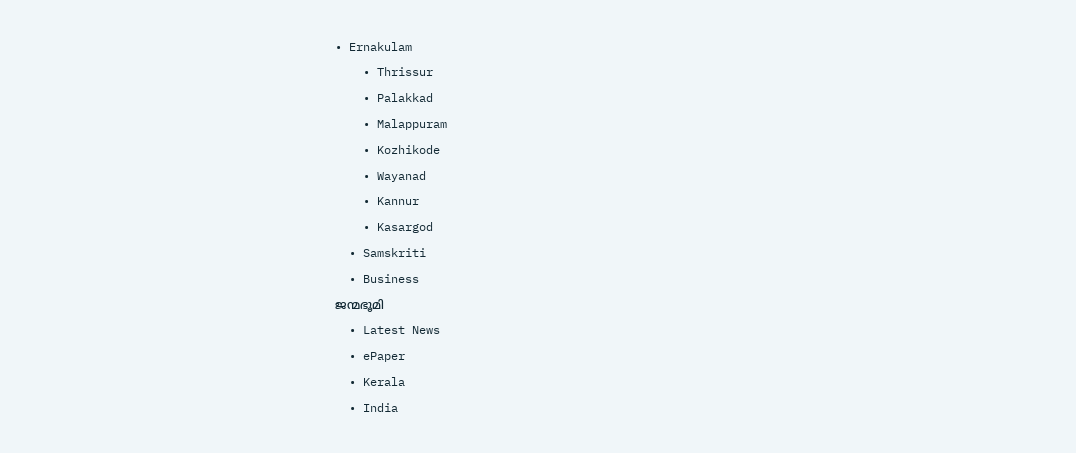• Ernakulam
    • Thrissur
    • Palakkad
    • Malappuram
    • Kozhikode
    • Wayanad
    • Kannur
    • Kasargod
  • Samskriti
  • Business
ജന്മഭൂമി
  • Latest News
  • ePaper
  • Kerala
  • India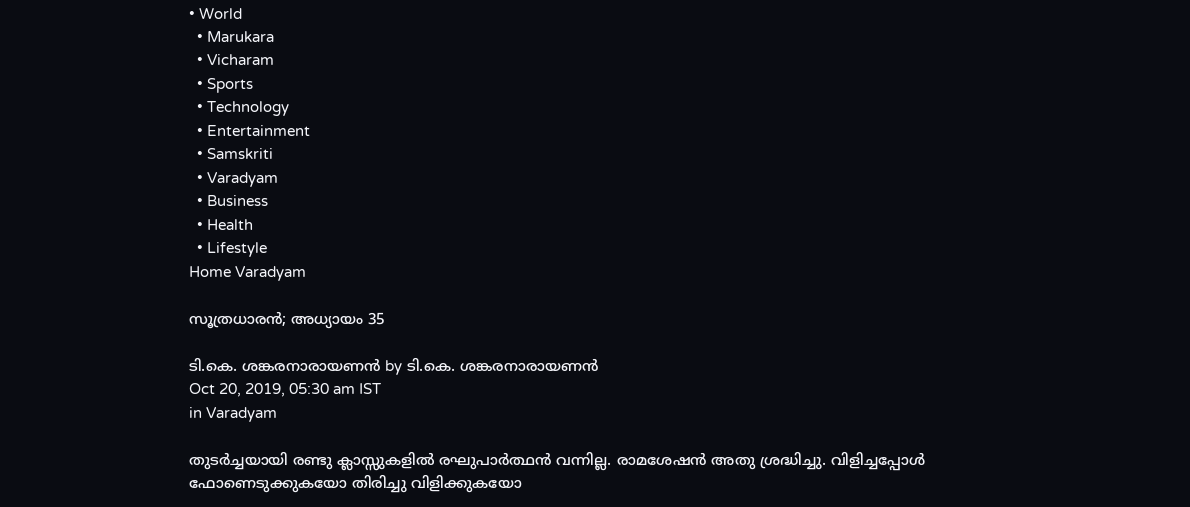• World
  • Marukara
  • Vicharam
  • Sports
  • Technology
  • Entertainment
  • Samskriti
  • Varadyam
  • Business
  • Health
  • Lifestyle
Home Varadyam

സൂത്രധാരന്‍; അധ്യായം 35

ടി.കെ. ശങ്കരനാരായണന്‍ by ടി.കെ. ശങ്കരനാരായണന്‍
Oct 20, 2019, 05:30 am IST
in Varadyam

തുടര്‍ച്ചയായി രണ്ടു ക്ലാസ്സുകളില്‍ രഘുപാര്‍ത്ഥന്‍ വന്നില്ല. രാമശേഷന്‍ അതു ശ്രദ്ധിച്ചു. വിളിച്ചപ്പോള്‍ ഫോണെടുക്കുകയോ തിരിച്ചു വിളിക്കുകയോ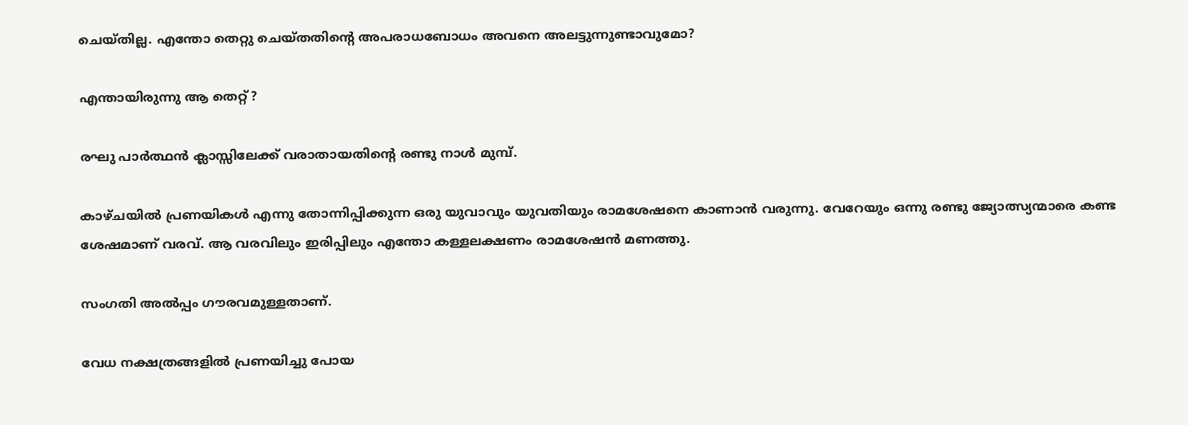ചെയ്തില്ല. എന്തോ തെറ്റു ചെയ്തതിന്റെ അപരാധബോധം അവനെ അലട്ടുന്നുണ്ടാവുമോ?

എന്തായിരുന്നു ആ തെറ്റ്?

രഘു പാര്‍ത്ഥന്‍ ക്ലാസ്സിലേക്ക് വരാതായതിന്റെ രണ്ടു നാള്‍ മുമ്പ്.

കാഴ്ചയില്‍ പ്രണയികള്‍ എന്നു തോന്നിപ്പിക്കുന്ന ഒരു യുവാവും യുവതിയും രാമശേഷനെ കാണാന്‍ വരുന്നു. വേറേയും ഒന്നു രണ്ടു ജ്യോത്സ്യന്മാരെ കണ്ട ശേഷമാണ് വരവ്. ആ വരവിലും ഇരിപ്പിലും എന്തോ കള്ളലക്ഷണം രാമശേഷന്‍ മണത്തു.

സംഗതി അല്‍പ്പം ഗൗരവമുള്ളതാണ്.

വേധ നക്ഷത്രങ്ങളില്‍ പ്രണയിച്ചു പോയ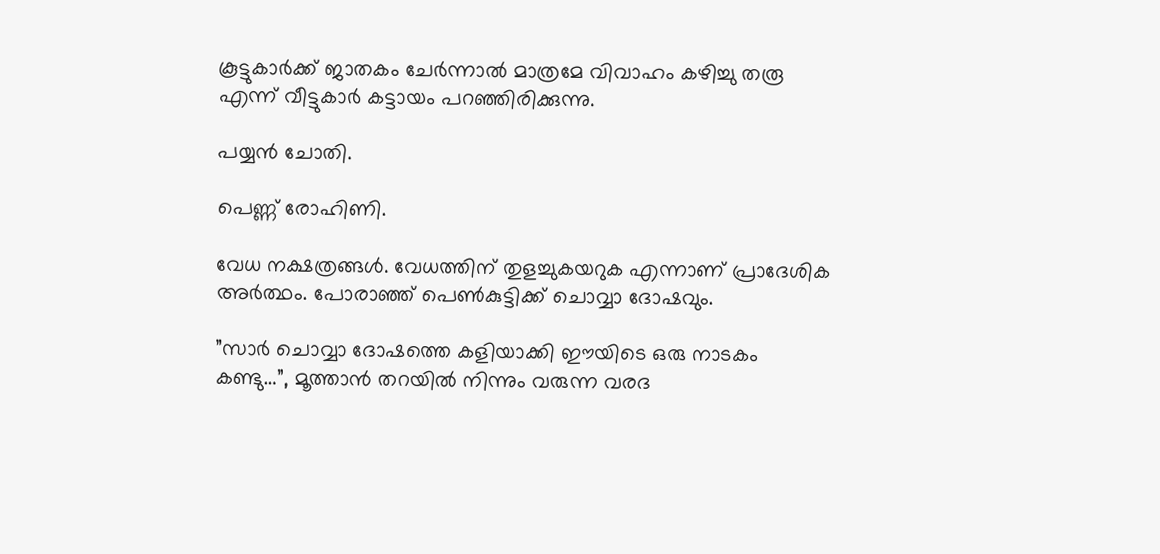കൂട്ടുകാര്‍ക്ക് ജാതകം ചേര്‍ന്നാല്‍ മാത്രമേ വിവാഹം കഴിച്ചു തരൂ എന്ന് വീട്ടുകാര്‍ കട്ടായം പറഞ്ഞിരിക്കുന്നു.

പയ്യന്‍ ചോതി.

പെണ്ണ് രോഹിണി.

വേധ നക്ഷത്രങ്ങള്‍. വേധത്തിന് തുളച്ചുകയറുക എന്നാണ് പ്രാദേശിക അര്‍ത്ഥം. പോരാഞ്ഞ് പെണ്‍കുട്ടിക്ക് ചൊവ്വാ ദോഷവും.

”സാര്‍ ചൊവ്വാ ദോഷത്തെ കളിയാക്കി ഈയിടെ ഒരു നാടകം കണ്ടു…”, മൂത്താന്‍ തറയില്‍ നിന്നും വരുന്ന വരദ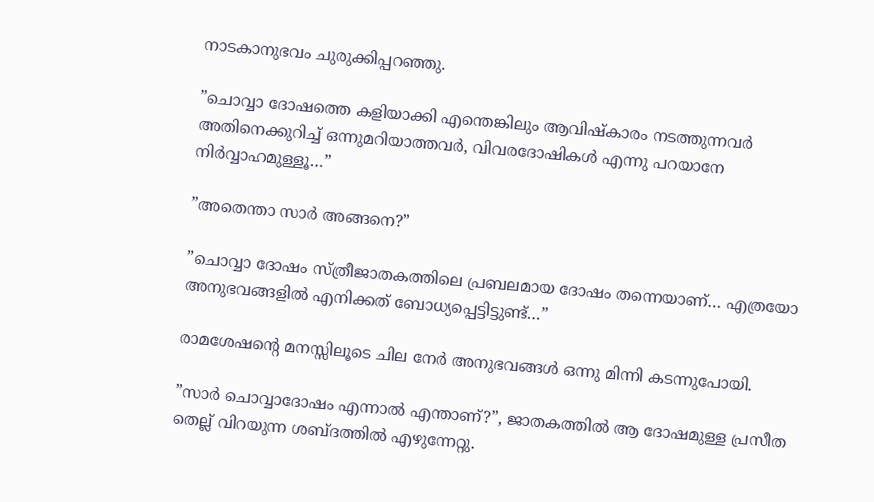നാടകാനുഭവം ചുരുക്കിപ്പറഞ്ഞു.

”ചൊവ്വാ ദോഷത്തെ കളിയാക്കി എന്തെങ്കിലും ആവിഷ്‌കാരം നടത്തുന്നവര്‍ അതിനെക്കുറിച്ച് ഒന്നുമറിയാത്തവര്‍, വിവരദോഷികള്‍ എന്നു പറയാനേ നിര്‍വ്വാഹമുള്ളൂ…”

”അതെന്താ സാര്‍ അങ്ങനെ?”

”ചൊവ്വാ ദോഷം സ്ത്രീജാതകത്തിലെ പ്രബലമായ ദോഷം തന്നെയാണ്… എത്രയോ അനുഭവങ്ങളില്‍ എനിക്കത് ബോധ്യപ്പെട്ടിട്ടുണ്ട്…”

രാമശേഷന്റെ മനസ്സിലൂടെ ചില നേര്‍ അനുഭവങ്ങള്‍ ഒന്നു മിന്നി കടന്നുപോയി.

”സാര്‍ ചൊവ്വാദോഷം എന്നാല്‍ എന്താണ്?”, ജാതകത്തില്‍ ആ ദോഷമുള്ള പ്രസീത തെല്ല് വിറയുന്ന ശബ്ദത്തില്‍ എഴുന്നേറ്റു.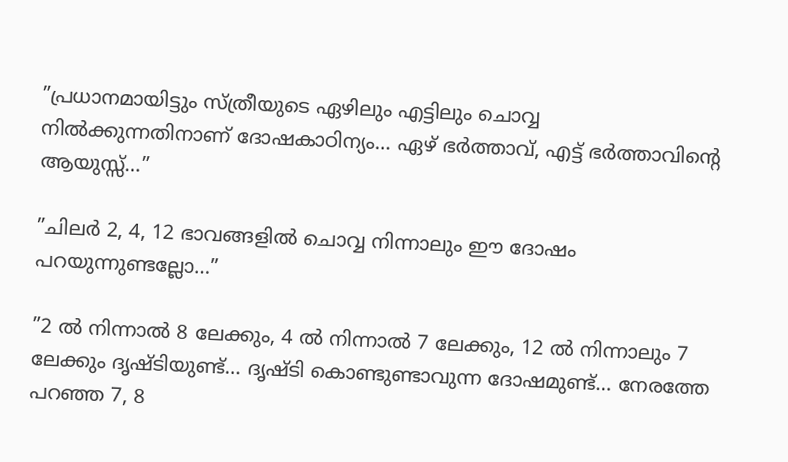”പ്രധാനമായിട്ടും സ്ത്രീയുടെ ഏഴിലും എട്ടിലും ചൊവ്വ നില്‍ക്കുന്നതിനാണ് ദോഷകാഠിന്യം… ഏഴ് ഭര്‍ത്താവ്, എട്ട് ഭര്‍ത്താവിന്റെ ആയുസ്സ്…”

”ചിലര്‍ 2, 4, 12 ഭാവങ്ങളില്‍ ചൊവ്വ നിന്നാലും ഈ ദോഷം പറയുന്നുണ്ടല്ലോ…”

”2 ല്‍ നിന്നാല്‍ 8 ലേക്കും, 4 ല്‍ നിന്നാല്‍ 7 ലേക്കും, 12 ല്‍ നിന്നാലും 7 ലേക്കും ദൃഷ്ടിയുണ്ട്… ദൃഷ്ടി കൊണ്ടുണ്ടാവുന്ന ദോഷമുണ്ട്… നേരത്തേ പറഞ്ഞ 7, 8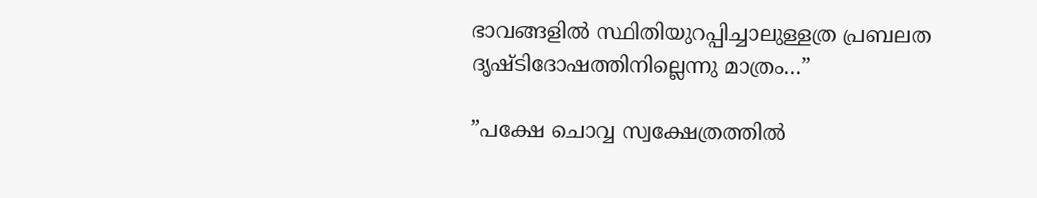ഭാവങ്ങളില്‍ സ്ഥിതിയുറപ്പിച്ചാലുള്ളത്ര പ്രബലത ദൃഷ്ടിദോഷത്തിനില്ലെന്നു മാത്രം…”

”പക്ഷേ ചൊവ്വ സ്വക്ഷേത്രത്തില്‍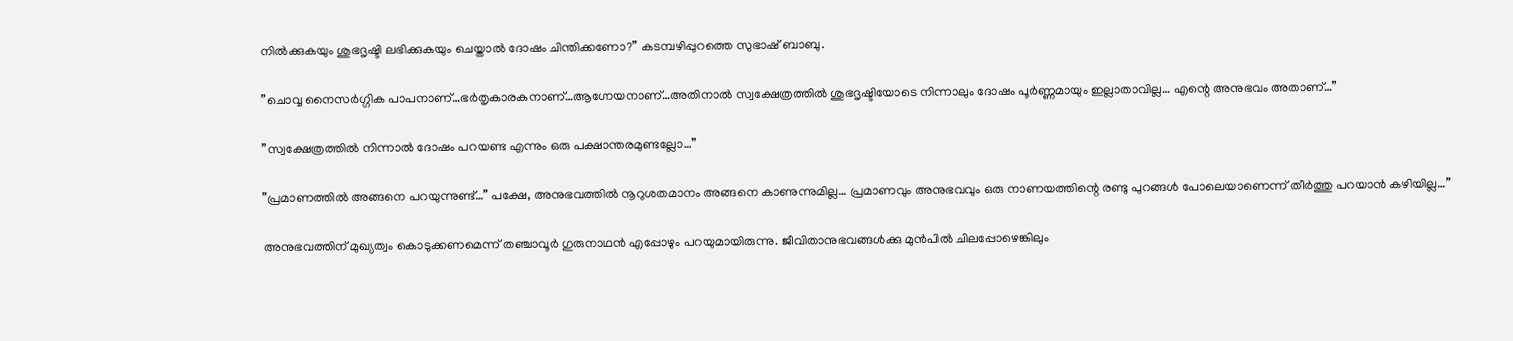നില്‍ക്കുകയും ശുഭദൃഷ്ടി ലഭിക്കുകയും ചെയ്താല്‍ ദോഷം ചിന്തിക്കണോ?” കടമ്പഴിപ്പുറത്തെ സുഭാഷ് ബാബു.

”ചൊവ്വ നൈസര്‍ഗ്ഗിക പാപനാണ്…ഭര്‍തൃകാരകനാണ്…ആഗ്നേയനാണ്…അതിനാല്‍ സ്വക്ഷേത്രത്തില്‍ ശുഭദൃഷ്ടിയോടെ നിന്നാലും ദോഷം പൂര്‍ണ്ണമായും ഇല്ലാതാവില്ല… എന്റെ അനുഭവം അതാണ്…”

”സ്വക്ഷേത്രത്തില്‍ നിന്നാല്‍ ദോഷം പറയണ്ട എന്നും ഒരു പക്ഷാന്തരമുണ്ടല്ലോ…”

”പ്രമാണത്തില്‍ അങ്ങനെ പറയുന്നുണ്ട്…” പക്ഷേ, അനുഭവത്തില്‍ നൂറുശതമാനം അങ്ങനെ കാണുന്നുമില്ല… പ്രമാണവും അനുഭവവും ഒരു നാണയത്തിന്റെ രണ്ടു പുറങ്ങള്‍ പോലെയാണെന്ന് തീര്‍ത്തു പറയാന്‍ കഴിയില്ല…”

അനുഭവത്തിന് മുഖ്യത്വം കൊടുക്കണമെന്ന് തഞ്ചാവൂര്‍ ഗുരുനാഥന്‍ എപ്പോഴും പറയുമായിരുന്നു. ജീവിതാനുഭവങ്ങള്‍ക്കു മുന്‍പില്‍ ചിലപ്പോഴെങ്കിലും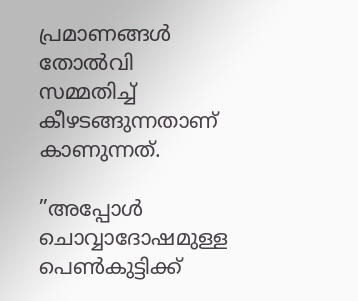പ്രമാണങ്ങള്‍ തോല്‍വി സമ്മതിച്ച് കീഴടങ്ങുന്നതാണ് കാണുന്നത്.

”അപ്പോള്‍ ചൊവ്വാദോഷമുള്ള പെണ്‍കുട്ടിക്ക്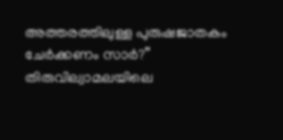അത്തരത്തിലുള്ള പുരുഷജാതകം ചേര്‍ക്കണം സാര്‍?” തിരുവില്വാമലയിലെ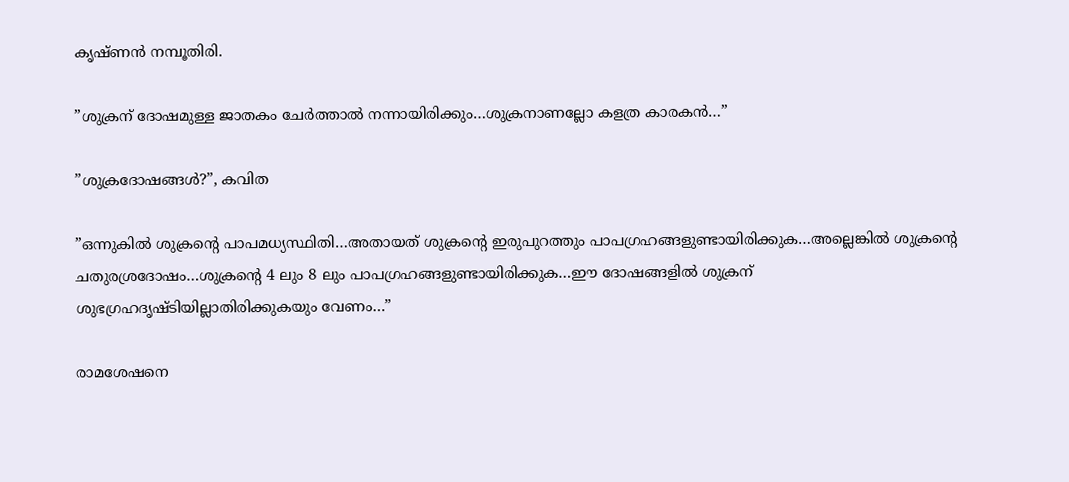കൃഷ്ണന്‍ നമ്പൂതിരി.

”ശുക്രന് ദോഷമുള്ള ജാതകം ചേര്‍ത്താല്‍ നന്നായിരിക്കും…ശുക്രനാണല്ലോ കളത്ര കാരകന്‍…”

”ശുക്രദോഷങ്ങള്‍?”, കവിത

”ഒന്നുകില്‍ ശുക്രന്റെ പാപമധ്യസ്ഥിതി…അതായത് ശുക്രന്റെ ഇരുപുറത്തും പാപഗ്രഹങ്ങളുണ്ടായിരിക്കുക…അല്ലെങ്കില്‍ ശുക്രന്റെ ചതുരശ്രദോഷം…ശുക്രന്റെ 4 ലും 8 ലും പാപഗ്രഹങ്ങളുണ്ടായിരിക്കുക…ഈ ദോഷങ്ങളില്‍ ശുക്രന് ശുഭഗ്രഹദൃഷ്ടിയില്ലാതിരിക്കുകയും വേണം…”

രാമശേഷനെ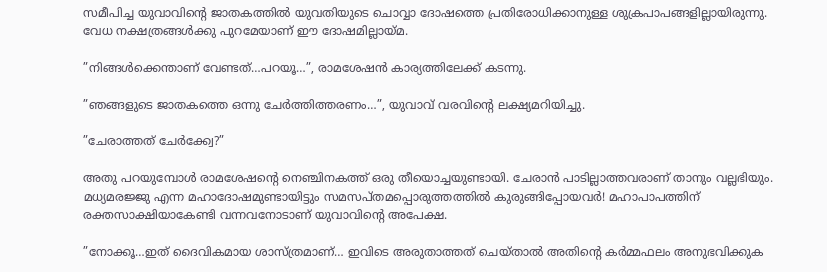സമീപിച്ച യുവാവിന്റെ ജാതകത്തില്‍ യുവതിയുടെ ചൊവ്വാ ദോഷത്തെ പ്രതിരോധിക്കാനുള്ള ശുക്രപാപങ്ങളില്ലായിരുന്നു. വേധ നക്ഷത്രങ്ങള്‍ക്കു പുറമേയാണ് ഈ ദോഷമില്ലായ്‌മ.

”നിങ്ങള്‍ക്കെന്താണ് വേണ്ടത്…പറയൂ…”, രാമശേഷന്‍ കാര്യത്തിലേക്ക് കടന്നു.

”ഞങ്ങളുടെ ജാതകത്തെ ഒന്നു ചേര്‍ത്തിത്തരണം…”, യുവാവ് വരവിന്റെ ലക്ഷ്യമറിയിച്ചു.

”ചേരാത്തത് ചേര്‍ക്ക്വേ?”

അതു പറയുമ്പോള്‍ രാമശേഷന്റെ നെഞ്ചിനകത്ത് ഒരു തീയൊച്ചയുണ്ടായി. ചേരാന്‍ പാടില്ലാത്തവരാണ് താനും വല്ലഭിയും. മധ്യമരജ്ജു എന്ന മഹാദോഷമുണ്ടായിട്ടും സമസപ്തമപ്പൊരുത്തത്തില്‍ കുരുങ്ങിപ്പോയവര്‍! മഹാപാപത്തിന് രക്തസാക്ഷിയാകേണ്ടി വന്നവനോടാണ് യുവാവിന്റെ അപേക്ഷ.

”നോക്കൂ…ഇത് ദൈവികമായ ശാസ്ത്രമാണ്… ഇവിടെ അരുതാത്തത് ചെയ്താല്‍ അതിന്റെ കര്‍മ്മഫലം അനുഭവിക്കുക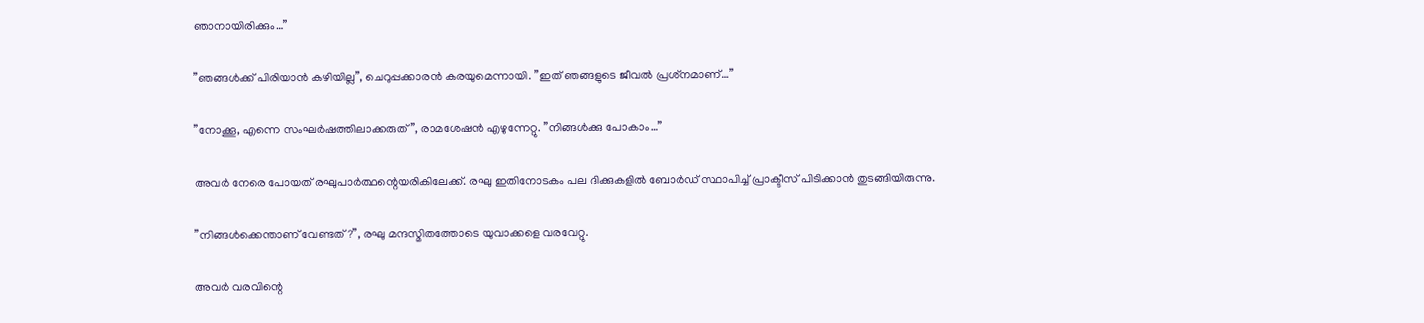ഞാനായിരിക്കും…”

”ഞങ്ങള്‍ക്ക് പിരിയാന്‍ കഴിയില്ല”, ചെറുപ്പക്കാരന്‍ കരയുമെന്നായി. ”ഇത് ഞങ്ങളുടെ ജീവല്‍ പ്രശ്‌നമാണ്…”

”നോക്കൂ, എന്നെ സംഘര്‍ഷത്തിലാക്കരുത്”, രാമശേഷന്‍ എഴുന്നേറ്റു. ”നിങ്ങള്‍ക്കു പോകാം…”

അവര്‍ നേരെ പോയത് രഘുപാര്‍ത്ഥന്റെയരികിലേക്ക്. രഘു ഇതിനോടകം പല ദിക്കുകളില്‍ ബോര്‍ഡ് സ്ഥാപിച്ച് പ്രാക്ടീസ് പിടിക്കാന്‍ തുടങ്ങിയിരുന്നു.

”നിങ്ങള്‍ക്കെന്താണ് വേണ്ടത്?”, രഘു മന്ദസ്മിതത്തോടെ യുവാക്കളെ വരവേറ്റു.

അവര്‍ വരവിന്റെ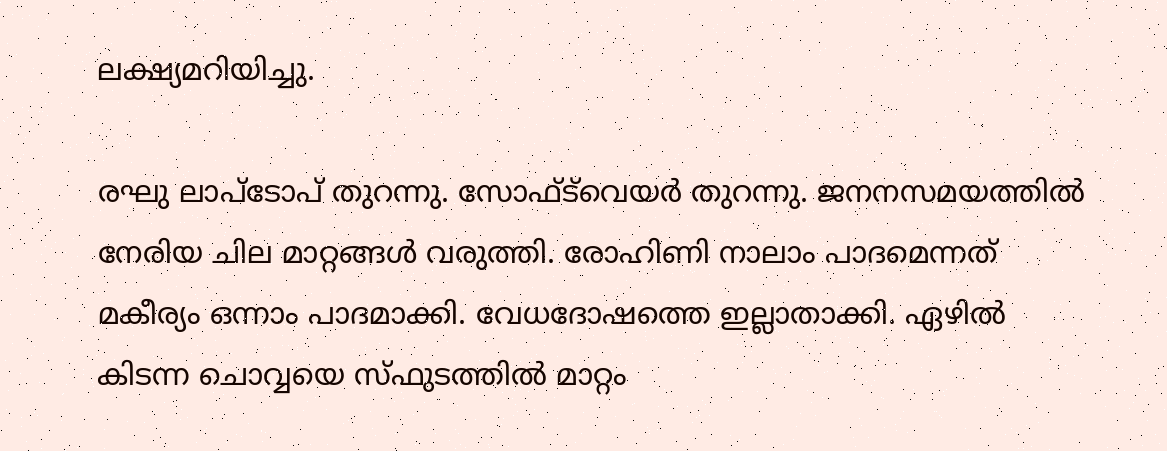ലക്ഷ്യമറിയിച്ചു.

രഘു ലാപ്‌ടോപ് തുറന്നു. സോഫ്ട്‌വെയര്‍ തുറന്നു. ജനനസമയത്തില്‍ നേരിയ ചില മാറ്റങ്ങള്‍ വരുത്തി. രോഹിണി നാലാം പാദമെന്നത് മകീര്യം ഒന്നാം പാദമാക്കി. വേധദോഷത്തെ ഇല്ലാതാക്കി. ഏഴില്‍ കിടന്ന ചൊവ്വയെ സ്ഫുടത്തില്‍ മാറ്റം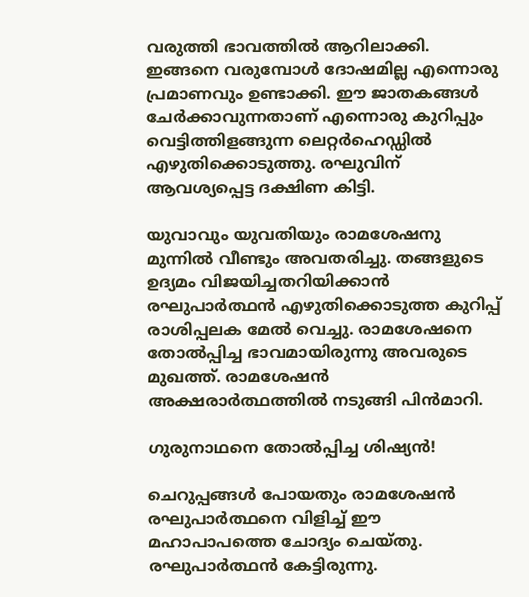വരുത്തി ഭാവത്തില്‍ ആറിലാക്കി. ഇങ്ങനെ വരുമ്പോള്‍ ദോഷമില്ല എന്നൊരു പ്രമാണവും ഉണ്ടാക്കി. ഈ ജാതകങ്ങള്‍ ചേര്‍ക്കാവുന്നതാണ് എന്നൊരു കുറിപ്പും വെട്ടിത്തിളങ്ങുന്ന ലെറ്റര്‍ഹെഡ്ഡില്‍ എഴുതിക്കൊടുത്തു. രഘുവിന് ആവശ്യപ്പെട്ട ദക്ഷിണ കിട്ടി.

യുവാവും യുവതിയും രാമശേഷനു മുന്നില്‍ വീണ്ടും അവതരിച്ചു. തങ്ങളുടെ ഉദ്യമം വിജയിച്ചതറിയിക്കാന്‍ രഘുപാര്‍ത്ഥന്‍ എഴുതിക്കൊടുത്ത കുറിപ്പ് രാശിപ്പലക മേല്‍ വെച്ചു. രാമശേഷനെ തോല്‍പ്പിച്ച ഭാവമായിരുന്നു അവരുടെ മുഖത്ത്. രാമശേഷന്‍ അക്ഷരാര്‍ത്ഥത്തില്‍ നടുങ്ങി പിന്‍മാറി.

ഗുരുനാഥനെ തോല്‍പ്പിച്ച ശിഷ്യന്‍!

ചെറുപ്പങ്ങള്‍ പോയതും രാമശേഷന്‍ രഘുപാര്‍ത്ഥനെ വിളിച്ച് ഈ മഹാപാപത്തെ ചോദ്യം ചെയ്തു. രഘുപാര്‍ത്ഥന്‍ കേട്ടിരുന്നു.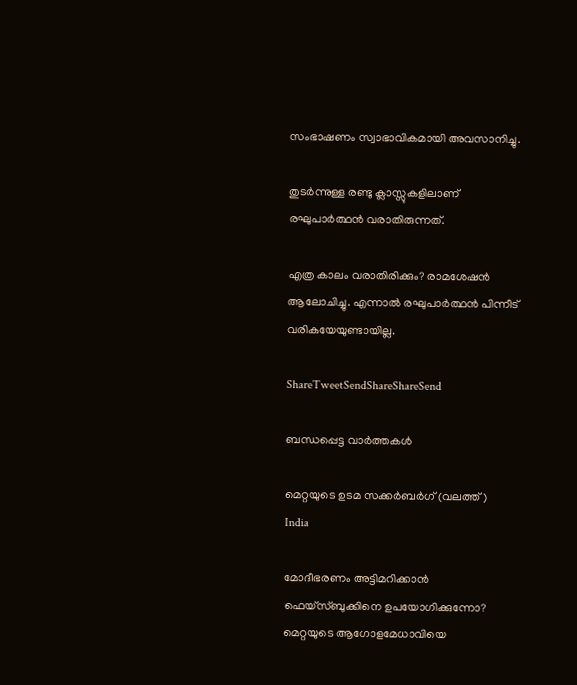സംഭാഷണം സ്വാഭാവികമായി അവസാനിച്ചു.

തുടര്‍ന്നുള്ള രണ്ടു ക്ലാസ്സുകളിലാണ് രഘുപാര്‍ത്ഥന്‍ വരാതിരുന്നത്.

എത്ര കാലം വരാതിരിക്കും? രാമശേഷന്‍ ആലോചിച്ചു. എന്നാല്‍ രഘുപാര്‍ത്ഥന്‍ പിന്നീട് വരികയേയുണ്ടായില്ല.

ShareTweetSendShareShareSend

ബന്ധപ്പെട്ട വാര്‍ത്തകള്‍

മെറ്റയുടെ ഉടമ സക്കര്‍ബര്‍ഗ് (വലത്ത്)
India

മോദീഭരണം അട്ടിമറിക്കാന്‍ ഫെയ്സ്ബുക്കിനെ ഉപയോഗിക്കുന്നോ? മെറ്റയുടെ ആഗോളമേധാവിയെ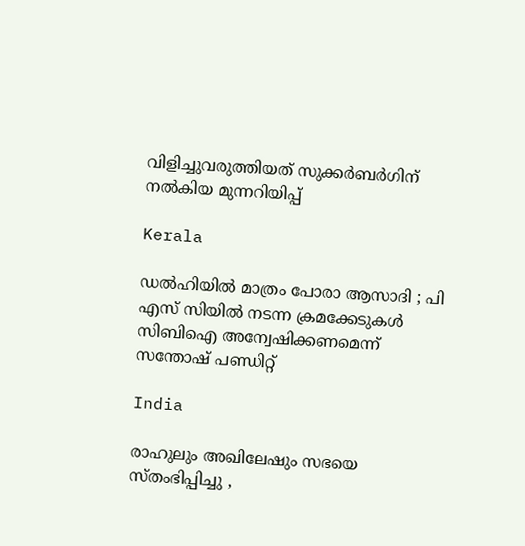വിളിച്ചുവരുത്തിയത് സുക്കര്‍ബര്‍ഗിന് നല്‍കിയ മുന്നറിയിപ്പ്

Kerala

ഡൽഹിയിൽ മാത്രം പോരാ ആസാദി ; പി എസ് സിയിൽ നടന്ന ക്രമക്കേടുകൾ സിബിഐ അന്വേഷിക്കണമെന്ന് സന്തോഷ് പണ്ഡിറ്റ്

India

രാഹുലും അഖിലേഷും സഭയെ സ്തംഭിപ്പിച്ചു ,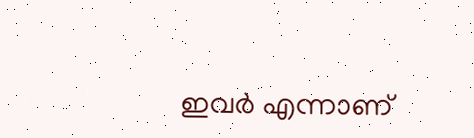ഇവർ എന്നാണ്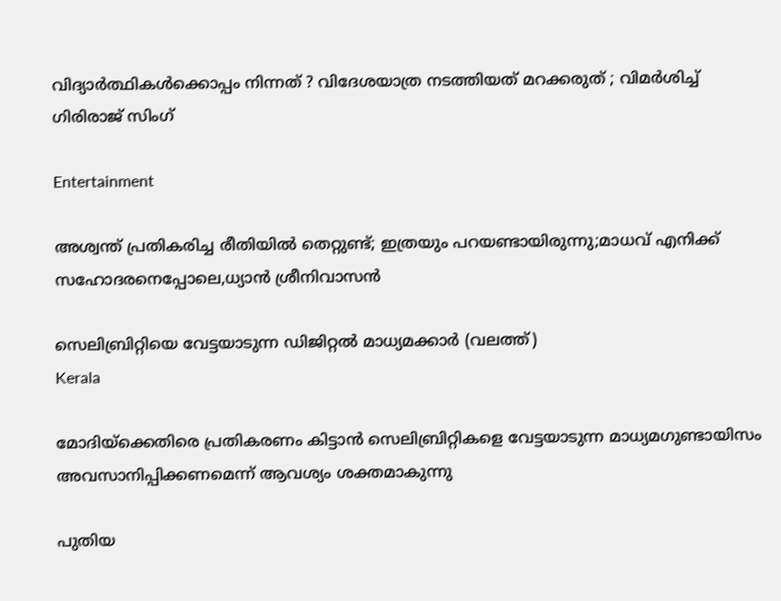വിദ്യാർത്ഥികൾക്കൊപ്പം നിന്നത് ? വിദേശയാത്ര നടത്തിയത് മറക്കരുത് ; വിമർശിച്ച് ഗിരിരാജ് സിംഗ്

Entertainment

അശ്വന്ത് പ്രതികരിച്ച രീതിയിൽ തെറ്റുണ്ട്; ഇത്രയും പറയണ്ടായിരുന്നു;മാധവ് എനിക്ക് സഹോദരനെപ്പോലെ,ധ്യാന്‍ ശ്രീനിവാസൻ

സെലിബ്രിറ്റിയെ വേട്ടയാടുന്ന ഡിജിറ്റല്‍ മാധ്യമക്കാര്‍ (വലത്ത്)
Kerala

മോദിയ്‌ക്കെതിരെ പ്രതികരണം കിട്ടാന്‍ സെലിബ്രിറ്റികളെ വേട്ടയാടുന്ന മാധ്യമഗുണ്ടായിസം അവസാനിപ്പിക്കണമെന്ന് ആവശ്യം ശക്തമാകുന്നു

പുതിയ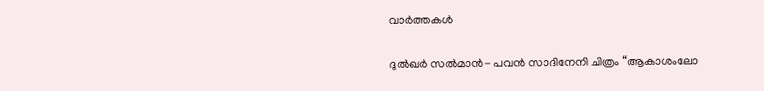വാര്‍ത്തകള്‍

ദുൽഖർ സൽമാൻ- പവൻ സാദിനേനി ചിത്രം “ആകാശംലോ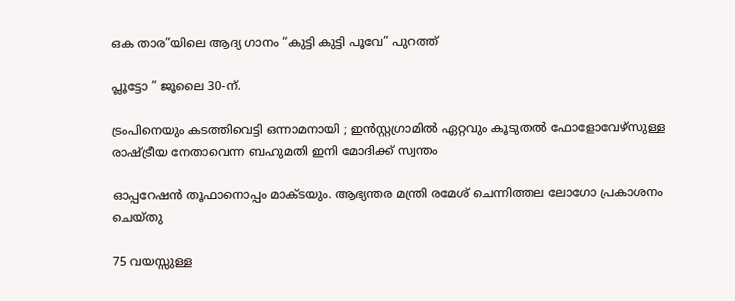ഒക താര”യിലെ ആദ്യ ഗാനം “കുട്ടി കുട്ടി പൂവേ” പുറത്ത്

പ്ലൂട്ടോ ” ജൂലൈ 30-ന്.

ട്രംപിനെയും കടത്തിവെട്ടി ഒന്നാമനായി ; ഇൻസ്റ്റഗ്രാമിൽ ഏറ്റവും കൂടുതൽ ഫോളോവേഴ്‌സുള്ള രാഷ്‌ട്രീയ നേതാവെന്ന ബഹുമതി ഇനി മോദിക്ക് സ്വന്തം

ഓപ്പറേഷൻ തൂഫാനൊപ്പം മാക്ടയും. ആഭ്യന്തര മന്ത്രി രമേശ് ചെന്നിത്തല ലോഗോ പ്രകാശനം ചെയ്തു

75 വയസ്സുള്ള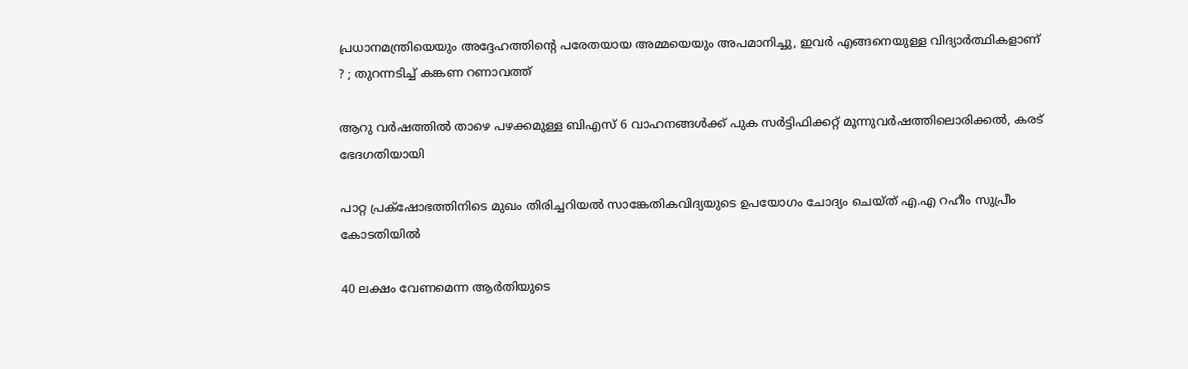പ്രധാനമന്ത്രിയെയും അദ്ദേഹത്തിന്റെ പരേതയായ അമ്മയെയും അപമാനിച്ചു, ഇവർ എങ്ങനെയുള്ള വിദ്യാർത്ഥികളാണ് ? ; തുറന്നടിച്ച് കങ്കണ റണാവത്ത്

ആറു വര്‍ഷത്തില്‍ താഴെ പഴക്കമുള്ള ബിഎസ് 6 വാഹനങ്ങള്‍ക്ക് പുക സര്‍ട്ടിഫിക്കറ്റ് മൂന്നുവര്‍ഷത്തിലൊരിക്കല്‍, കരട് ഭേദഗതിയായി

പാറ്റ പ്രക്‌ഷോഭത്തിനിടെ മുഖം തിരിച്ചറിയല്‍ സാങ്കേതികവിദ്യയുടെ ഉപയോഗം ചോദ്യം ചെയ്ത് എ.എ റഹീം സുപ്രീം കോടതിയില്‍

40 ലക്ഷം വേണമെന്ന ആർതിയുടെ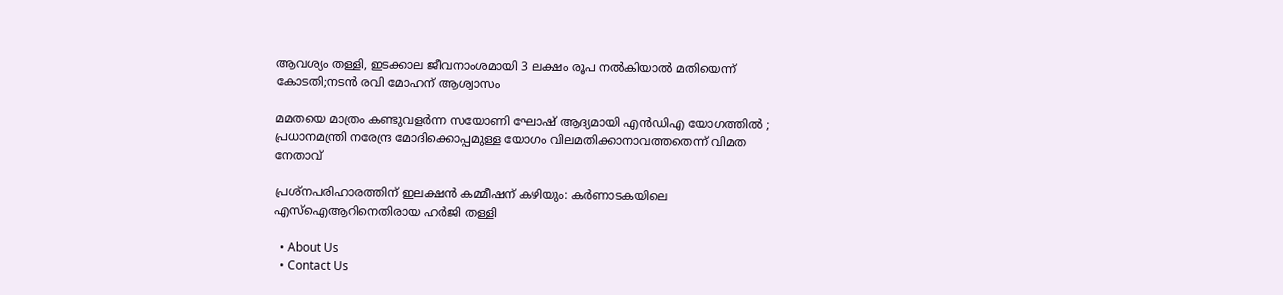ആവശ്യം തള്ളി, ഇടക്കാല ജീവനാംശമായി 3 ലക്ഷം രൂപ നൽകിയാൽ മതിയെന്ന് കോടതി;നടൻ രവി മോഹന് ആശ്വാസം

മമതയെ മാത്രം കണ്ടുവളർന്ന സയോണി ഘോഷ് ആദ്യമായി എൻ‌ഡി‌എ യോഗത്തിൽ ; പ്രധാനമന്ത്രി നരേന്ദ്ര മോദിക്കൊപ്പമുള്ള യോഗം വിലമതിക്കാനാവത്തതെന്ന് വിമത നേതാവ്

പ്രശ്‌നപരിഹാരത്തിന് ഇലക്ഷന്‍ കമ്മീഷന് കഴിയും: കര്‍ണാടകയിലെ എസ്‌ഐആറിനെതിരായ ഹര്‍ജി തള്ളി

  • About Us
  • Contact Us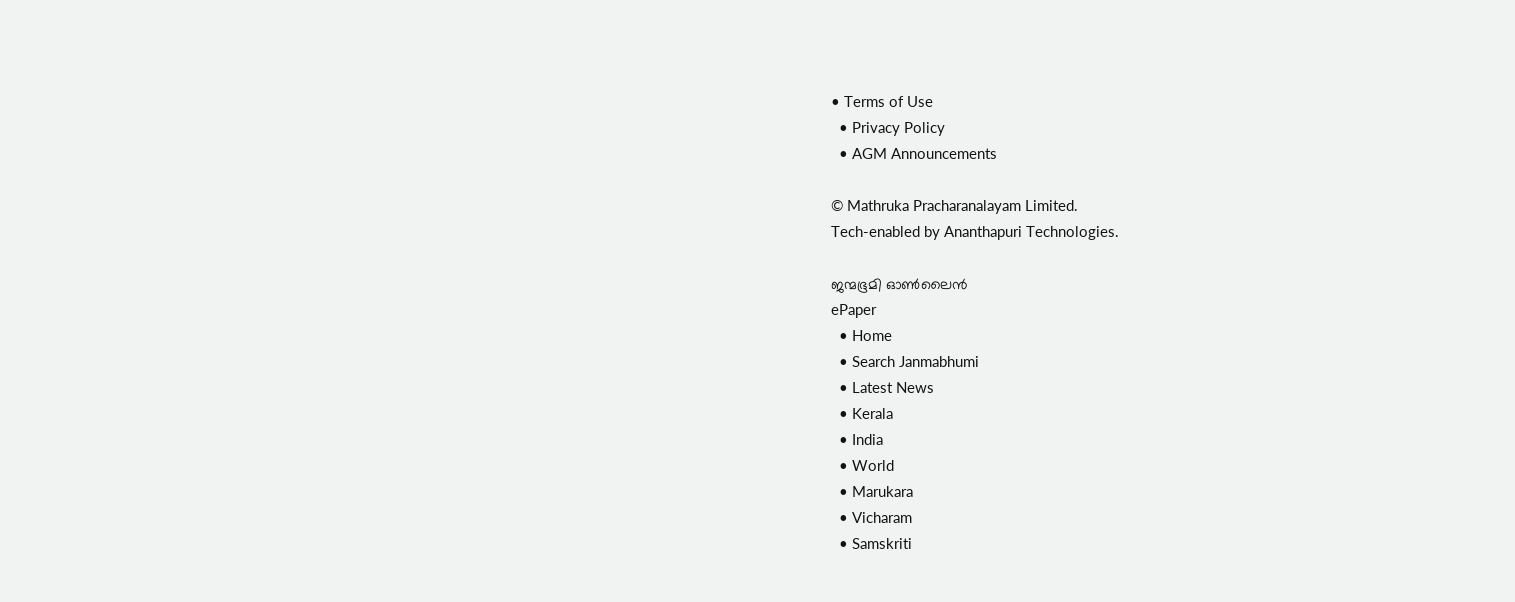• Terms of Use
  • Privacy Policy
  • AGM Announcements

© Mathruka Pracharanalayam Limited.
Tech-enabled by Ananthapuri Technologies.

ജന്മഭൂമി ഓണ്‍ലൈന്‍
ePaper
  • Home
  • Search Janmabhumi
  • Latest News
  • Kerala
  • India
  • World
  • Marukara
  • Vicharam
  • Samskriti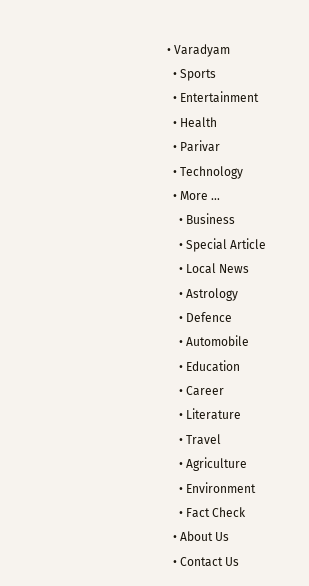• Varadyam
  • Sports
  • Entertainment
  • Health
  • Parivar
  • Technology
  • More …
    • Business
    • Special Article
    • Local News
    • Astrology
    • Defence
    • Automobile
    • Education
    • Career
    • Literature
    • Travel
    • Agriculture
    • Environment
    • Fact Check
  • About Us
  • Contact Us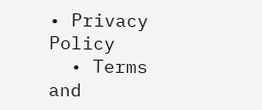• Privacy Policy
  • Terms and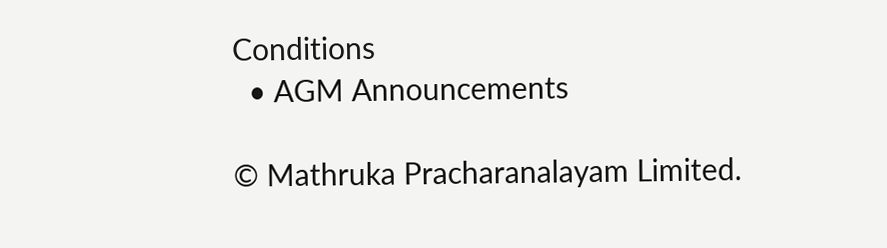Conditions
  • AGM Announcements

© Mathruka Pracharanalayam Limited.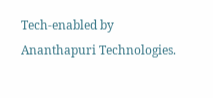Tech-enabled by Ananthapuri Technologies.